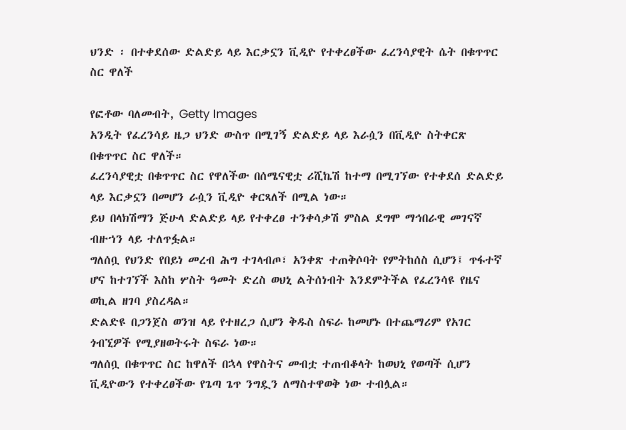ህንድ ፡ በተቀደሰው ድልድይ ላይ እርቃኗን ቪዲዮ የተቀረፀችው ፈረንሳያዊት ሴት በቁጥጥር ስር ዋለች

የፎቶው ባለመብት, Getty Images
አንዲት የፈረንሳይ ዜጋ ህንድ ውስጥ በሚገኝ ድልድይ ላይ እራሷን በቪዲዮ ስትቀርጽ በቁጥጥር ስር ዋለች።
ፈረንሳያዊቷ በቁጥጥር ስር የዋለችው በሰሜናዊቷ ሪሺኬሽ ከተማ በሚገኘው የተቀደሰ ድልድይ ላይ እርቃኗን በመሆን ራሷን ቪዲዮ ቀርጻለች በሚል ነው።
ይህ በላክሽማን ጅሁላ ድልድይ ላይ የተቀረፀ ተንቀሳቃሽ ምስል ደግሞ ማኅበራዊ መገናኛ ብዙኀን ላይ ተለጥፏል።
ግለሰቧ የህንድ የበይነ መረብ ሕግ ተገላብጦ፣ አንቀጽ ተጠቅሶባት የምትከሰስ ሲሆን፤ ጥፋተኛ ሆና ከተገኘች እስከ ሦስት ዓመት ድረስ ወህኒ ልትሰነብት እንደምትችል የፈረንሳዩ የዜና ወኪል ዘገባ ያስረዳል።
ድልድዩ በጋንጀስ ወንዝ ላይ የተዘረጋ ሲሆን ቅዱስ ስፍራ ከመሆኑ በተጨማሪም የአገር ጎብኚዎች የሚያዘወትሩት ስፍራ ነው።
ግለሰቧ በቁጥጥር ስር ከዋለች በኋላ የዋስትና መብቷ ተጠብቆላት ከወህኒ የወጣች ሲሆን ቪዲዮውን የተቀረፀችው የጌጣ ጌጥ ንግዷን ለማስተዋወቅ ነው ተብሏል።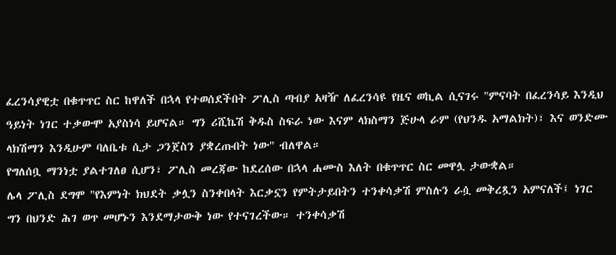ፈረንሳያዊቷ በቁጥጥር ስር ከዋለች በኋላ የተወሰደችበት ፖሊስ ጣብያ አዛዥ ለፈረንሳዩ የዜና ወኪል ሲናገሩ "ምናባት በፈረንሳይ እንዲህ ዓይነት ነገር ተቃውሞ አያስነሳ ይሆናል። ግን ሪሺኬሽ ቅዱስ ስፍራ ነው እናም ላክስማን ጅሁላ ራም (የህንዱ አማልክት)፣ እና ወንድሙ ላክሽማን እንዲሁም ባለቤቱ ሲታ ጋንጀስን ያቋረጡበት ነው" ብለዋል።
የግለሰቧ ማንነቷ ያልተገለፀ ሲሆን፣ ፖሊስ መረጃው ከደረሰው በኋላ ሐሙስ እለት በቁጥጥር ስር መዋሏ ታውቋል።
ሌላ ፖሊስ ደግሞ "የእምነት ክህደት ቃሏን ስንቀበላት እርቃኗን የምትታይበትን ተንቀሳቃሽ ምስሉን ራሷ መቅረጿን አምናለች፤ ነገር ግን በህንድ ሕገ ወጥ መሆኑን እንደማታውቅ ነው የተናገረችው። ተንቀሳቃሽ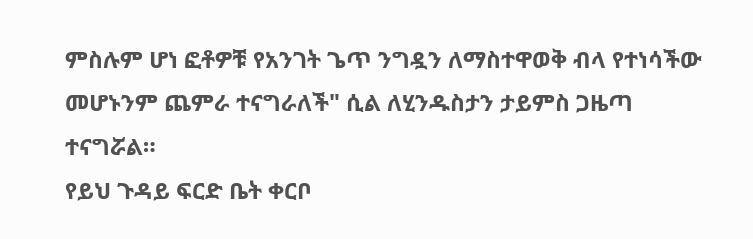ምስሉም ሆነ ፎቶዎቹ የአንገት ጌጥ ንግዷን ለማስተዋወቅ ብላ የተነሳችው መሆኑንም ጨምራ ተናግራለች" ሲል ለሂንዱስታን ታይምስ ጋዜጣ ተናግሯል።
የይህ ጉዳይ ፍርድ ቤት ቀርቦ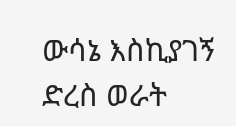ውሳኔ እስኪያገኝ ድረስ ወራት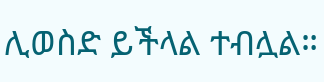ሊወስድ ይችላል ተብሏል።